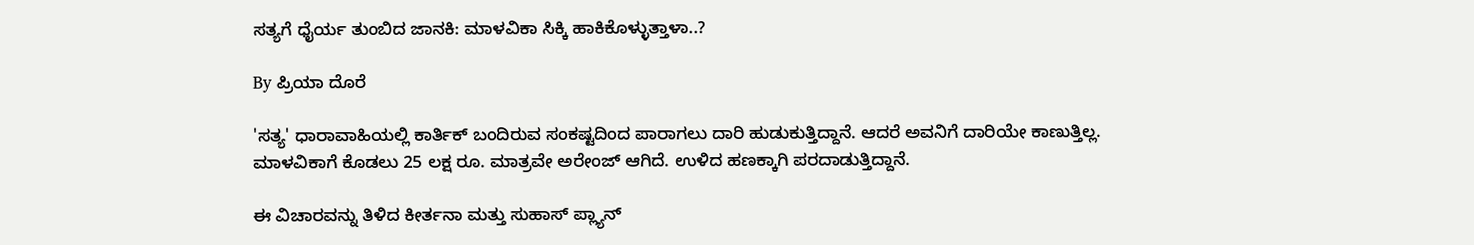ಸತ್ಯಗೆ ಧೈರ್ಯ ತುಂಬಿದ ಜಾನಕಿ: ಮಾಳವಿಕಾ ಸಿಕ್ಕಿ ಹಾಕಿಕೊಳ್ಳುತ್ತಾಳಾ..?

By ಪ್ರಿಯಾ ದೊರೆ

'ಸತ್ಯ' ಧಾರಾವಾಹಿಯಲ್ಲಿ ಕಾರ್ತಿಕ್ ಬಂದಿರುವ ಸಂಕಷ್ಟದಿಂದ ಪಾರಾಗಲು ದಾರಿ ಹುಡುಕುತ್ತಿದ್ದಾನೆ. ಆದರೆ ಅವನಿಗೆ ದಾರಿಯೇ ಕಾಣುತ್ತಿಲ್ಲ. ಮಾಳವಿಕಾಗೆ ಕೊಡಲು 25 ಲಕ್ಷ ರೂ. ಮಾತ್ರವೇ ಅರೇಂಜ್ ಆಗಿದೆ. ಉಳಿದ ಹಣಕ್ಕಾಗಿ ಪರದಾಡುತ್ತಿದ್ದಾನೆ.

ಈ ವಿಚಾರವನ್ನು ತಿಳಿದ ಕೀರ್ತನಾ ಮತ್ತು ಸುಹಾಸ್ ಪ್ಲ್ಯಾನ್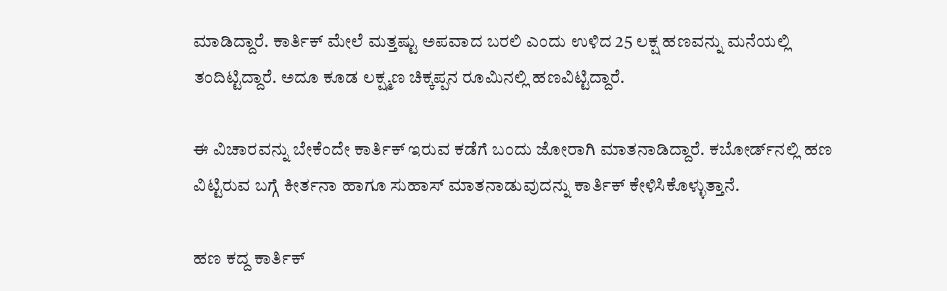ಮಾಡಿದ್ದಾರೆ. ಕಾರ್ತಿಕ್ ಮೇಲೆ ಮತ್ತಷ್ಟು ಅಪವಾದ ಬರಲಿ ಎಂದು ಉಳಿದ 25 ಲಕ್ಷ ಹಣವನ್ನು ಮನೆಯಲ್ಲಿ ತಂದಿಟ್ಟಿದ್ದಾರೆ. ಅದೂ ಕೂಡ ಲಕ್ಷ್ಮಣ ಚಿಕ್ಕಪ್ಪನ ರೂಮಿನಲ್ಲಿ ಹಣವಿಟ್ಟಿದ್ದಾರೆ.

ಈ ವಿಚಾರವನ್ನು ಬೇಕೆಂದೇ ಕಾರ್ತಿಕ್ ಇರುವ ಕಡೆಗೆ ಬಂದು ಜೋರಾಗಿ ಮಾತನಾಡಿದ್ದಾರೆ. ಕಬೋರ್ಡ್‌ನಲ್ಲಿ ಹಣ ವಿಟ್ಟಿರುವ ಬಗ್ಗೆ ಕೀರ್ತನಾ ಹಾಗೂ ಸುಹಾಸ್ ಮಾತನಾಡುವುದನ್ನು ಕಾರ್ತಿಕ್ ಕೇಳಿಸಿಕೊಳ್ಳುತ್ತಾನೆ.

ಹಣ ಕದ್ದ ಕಾರ್ತಿಕ್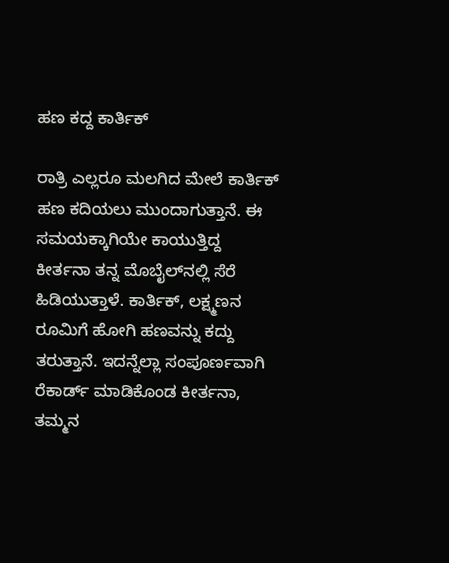ಹಣ ಕದ್ದ ಕಾರ್ತಿಕ್

ರಾತ್ರಿ ಎಲ್ಲರೂ ಮಲಗಿದ ಮೇಲೆ ಕಾರ್ತಿಕ್ ಹಣ ಕದಿಯಲು ಮುಂದಾಗುತ್ತಾನೆ. ಈ ಸಮಯಕ್ಕಾಗಿಯೇ ಕಾಯುತ್ತಿದ್ದ ಕೀರ್ತನಾ ತನ್ನ ಮೊಬೈಲ್‌ನಲ್ಲಿ ಸೆರೆ ಹಿಡಿಯುತ್ತಾಳೆ. ಕಾರ್ತಿಕ್, ಲಕ್ಷ್ಮಣನ ರೂಮಿಗೆ ಹೋಗಿ ಹಣವನ್ನು ಕದ್ದು ತರುತ್ತಾನೆ. ಇದನ್ನೆಲ್ಲಾ ಸಂಪೂರ್ಣವಾಗಿ ರೆಕಾರ್ಡ್ ಮಾಡಿಕೊಂಡ ಕೀರ್ತನಾ, ತಮ್ಮನ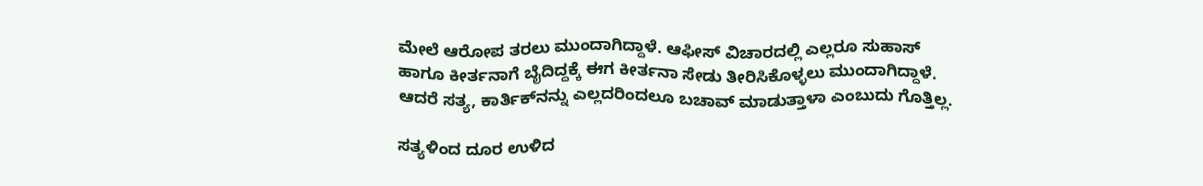ಮೇಲೆ ಆರೋಪ ತರಲು ಮುಂದಾಗಿದ್ದಾಳೆ. ಆಫೀಸ್ ವಿಚಾರದಲ್ಲಿ ಎಲ್ಲರೂ ಸುಹಾಸ್ ಹಾಗೂ ಕೀರ್ತನಾಗೆ ಬೈದಿದ್ದಕ್ಕೆ ಈಗ ಕೀರ್ತನಾ ಸೇಡು ತೀರಿಸಿಕೊಳ್ಳಲು ಮುಂದಾಗಿದ್ದಾಳೆ. ಆದರೆ ಸತ್ಯ, ಕಾರ್ತಿಕ್‌ನನ್ನು ಎಲ್ಲದರಿಂದಲೂ ಬಚಾವ್ ಮಾಡುತ್ತಾಳಾ ಎಂಬುದು ಗೊತ್ತಿಲ್ಲ.

ಸತ್ಯಳಿಂದ ದೂರ ಉಳಿದ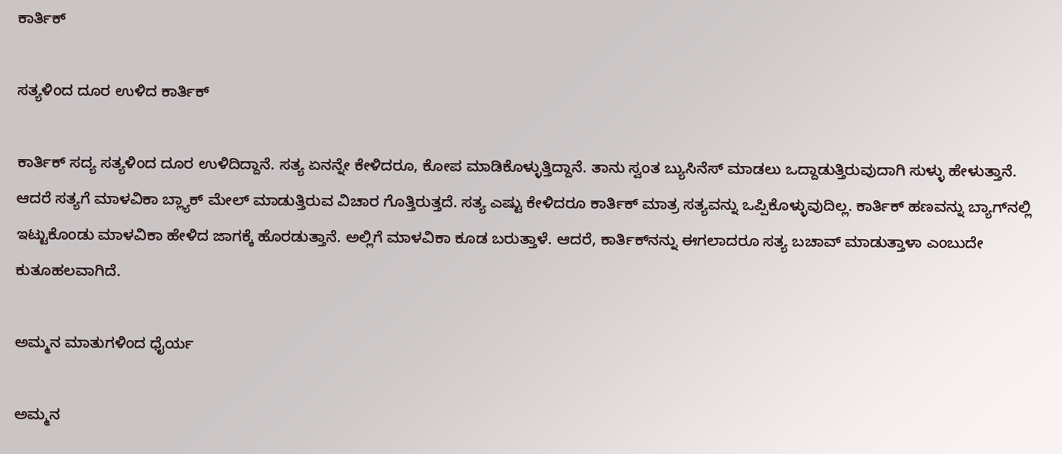ಕಾರ್ತಿಕ್

ಸತ್ಯಳಿಂದ ದೂರ ಉಳಿದ ಕಾರ್ತಿಕ್

ಕಾರ್ತಿಕ್ ಸದ್ಯ ಸತ್ಯಳಿಂದ ದೂರ ಉಳಿದಿದ್ದಾನೆ. ಸತ್ಯ ಏನನ್ನೇ ಕೇಳಿದರೂ, ಕೋಪ ಮಾಡಿಕೊಳ್ಳುತ್ತಿದ್ದಾನೆ. ತಾನು ಸ್ವಂತ ಬ್ಯುಸಿನೆಸ್ ಮಾಡಲು ಒದ್ದಾಡುತ್ತಿರುವುದಾಗಿ ಸುಳ್ಳು ಹೇಳುತ್ತಾನೆ. ಆದರೆ ಸತ್ಯಗೆ ಮಾಳವಿಕಾ ಬ್ಲ್ಯಾಕ್ ಮೇಲ್ ಮಾಡುತ್ತಿರುವ ವಿಚಾರ ಗೊತ್ತಿರುತ್ತದೆ. ಸತ್ಯ ಎಷ್ಟು ಕೇಳಿದರೂ ಕಾರ್ತಿಕ್ ಮಾತ್ರ ಸತ್ಯವನ್ನು ಒಪ್ಪಿಕೊಳ್ಳುವುದಿಲ್ಲ. ಕಾರ್ತಿಕ್ ಹಣವನ್ನು ಬ್ಯಾಗ್‌ನಲ್ಲಿ ಇಟ್ಟುಕೊಂಡು ಮಾಳವಿಕಾ ಹೇಳಿದ ಜಾಗಕ್ಕೆ ಹೊರಡುತ್ತಾನೆ. ಅಲ್ಲಿಗೆ ಮಾಳವಿಕಾ ಕೂಡ ಬರುತ್ತಾಳೆ. ಆದರೆ, ಕಾರ್ತಿಕ್‌ನನ್ನು ಈಗಲಾದರೂ ಸತ್ಯ ಬಚಾವ್ ಮಾಡುತ್ತಾಳಾ ಎಂಬುದೇ ಕುತೂಹಲವಾಗಿದೆ.

ಅಮ್ಮನ ಮಾತುಗಳಿಂದ ಧೈರ್ಯ

ಅಮ್ಮನ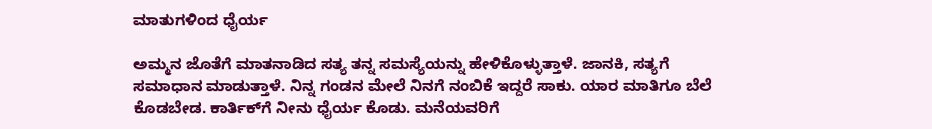ಮಾತುಗಳಿಂದ ಧೈರ್ಯ

ಅಮ್ಮನ ಜೊತೆಗೆ ಮಾತನಾಡಿದ ಸತ್ಯ ತನ್ನ ಸಮಸ್ಯೆಯನ್ನು ಹೇಳಿಕೊಳ್ಳುತ್ತಾಳೆ. ಜಾನಕಿ, ಸತ್ಯಗೆ ಸಮಾಧಾನ ಮಾಡುತ್ತಾಳೆ. ನಿನ್ನ ಗಂಡನ ಮೇಲೆ ನಿನಗೆ ನಂಬಿಕೆ ಇದ್ದರೆ ಸಾಕು. ಯಾರ ಮಾತಿಗೂ ಬೆಲೆ ಕೊಡಬೇಡ. ಕಾರ್ತಿಕ್‌ಗೆ ನೀನು ಧೈರ್ಯ ಕೊಡು. ಮನೆಯವರಿಗೆ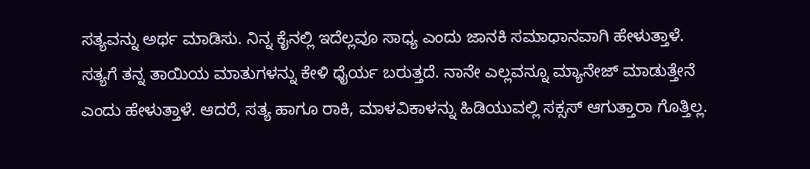ಸತ್ಯವನ್ನು ಅರ್ಥ ಮಾಡಿಸು. ನಿನ್ನ ಕೈನಲ್ಲಿ ಇದೆಲ್ಲವೂ ಸಾಧ್ಯ ಎಂದು ಜಾನಕಿ ಸಮಾಧಾನವಾಗಿ ಹೇಳುತ್ತಾಳೆ. ಸತ್ಯಗೆ ತನ್ನ ತಾಯಿಯ ಮಾತುಗಳನ್ನು ಕೇಳಿ ಧೈರ್ಯ ಬರುತ್ತದೆ. ನಾನೇ ಎಲ್ಲವನ್ನೂ ಮ್ಯಾನೇಜ್ ಮಾಡುತ್ತೇನೆ ಎಂದು ಹೇಳುತ್ತಾಳೆ. ಆದರೆ, ಸತ್ಯ ಹಾಗೂ ರಾಕಿ, ಮಾಳವಿಕಾಳನ್ನು ಹಿಡಿಯುವಲ್ಲಿ ಸಕ್ಸಸ್ ಆಗುತ್ತಾರಾ ಗೊತ್ತಿಲ್ಲ.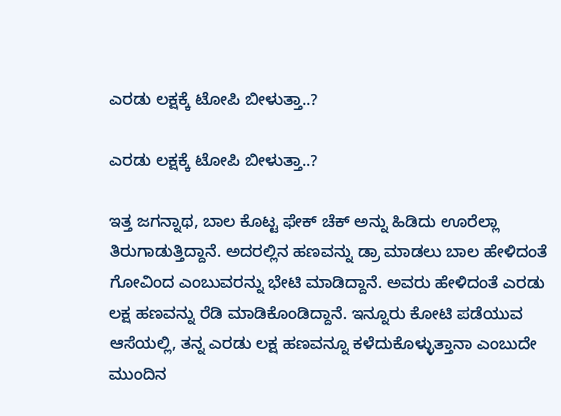ಎರಡು ಲಕ್ಷಕ್ಕೆ ಟೋಪಿ ಬೀಳುತ್ತಾ..?

ಎರಡು ಲಕ್ಷಕ್ಕೆ ಟೋಪಿ ಬೀಳುತ್ತಾ..?

ಇತ್ತ ಜಗನ್ನಾಥ, ಬಾಲ ಕೊಟ್ಟ ಫೇಕ್ ಚೆಕ್ ಅನ್ನು ಹಿಡಿದು ಊರೆಲ್ಲಾ ತಿರುಗಾಡುತ್ತಿದ್ದಾನೆ. ಅದರಲ್ಲಿನ ಹಣವನ್ನು ಡ್ರಾ ಮಾಡಲು ಬಾಲ ಹೇಳಿದಂತೆ ಗೋವಿಂದ ಎಂಬುವರನ್ನು ಭೇಟಿ ಮಾಡಿದ್ದಾನೆ. ಅವರು ಹೇಳಿದಂತೆ ಎರಡು ಲಕ್ಷ ಹಣವನ್ನು ರೆಡಿ ಮಾಡಿಕೊಂಡಿದ್ದಾನೆ. ಇನ್ನೂರು ಕೋಟಿ ಪಡೆಯುವ ಆಸೆಯಲ್ಲಿ, ತನ್ನ ಎರಡು ಲಕ್ಷ ಹಣವನ್ನೂ ಕಳೆದುಕೊಳ್ಳುತ್ತಾನಾ ಎಂಬುದೇ ಮುಂದಿನ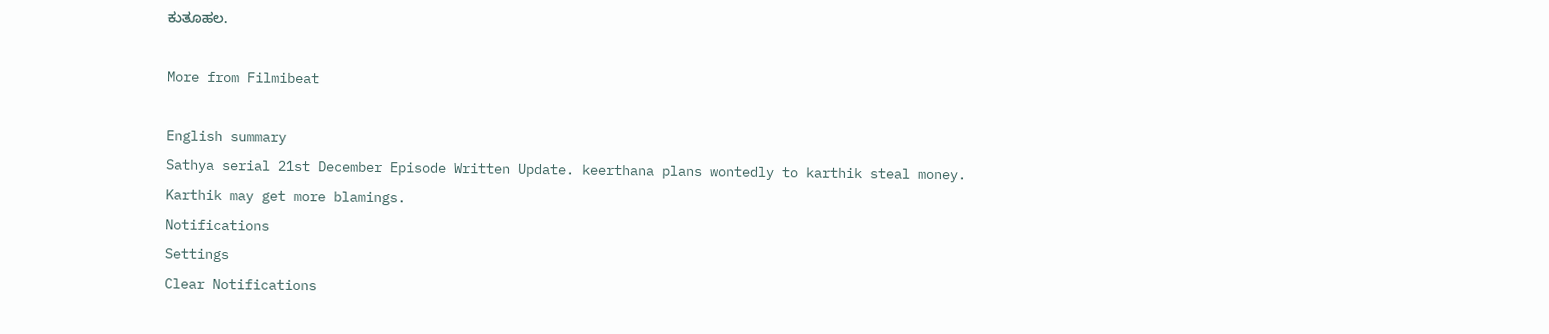ಕುತೂಹಲ.

More from Filmibeat

English summary
Sathya serial 21st December Episode Written Update. keerthana plans wontedly to karthik steal money. Karthik may get more blamings.
Notifications
Settings
Clear Notifications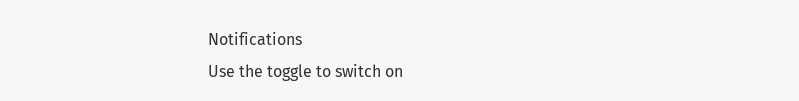Notifications
Use the toggle to switch on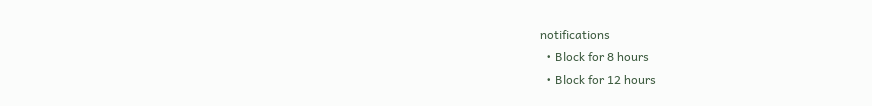notifications
  • Block for 8 hours
  • Block for 12 hours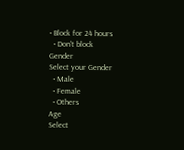• Block for 24 hours
  • Don't block
Gender
Select your Gender
  • Male
  • Female
  • Others
Age
Select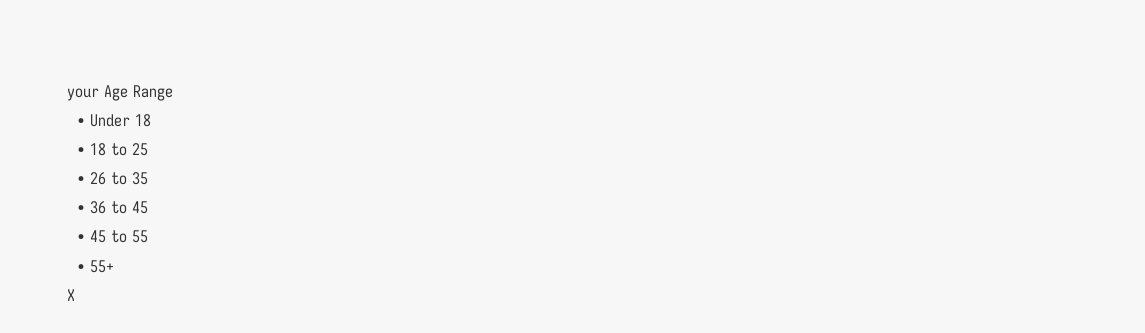your Age Range
  • Under 18
  • 18 to 25
  • 26 to 35
  • 36 to 45
  • 45 to 55
  • 55+
X